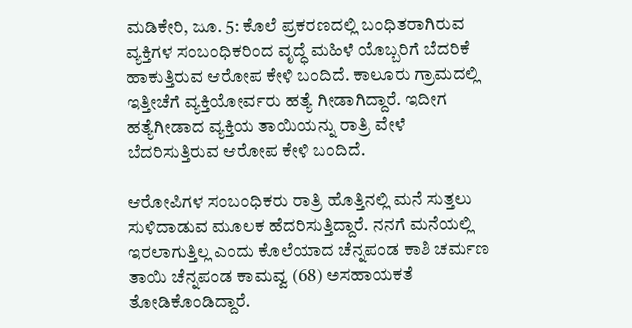ಮಡಿಕೇರಿ, ಜೂ. 5: ಕೊಲೆ ಪ್ರಕರಣದಲ್ಲಿ ಬಂಧಿತರಾಗಿರುವ ವ್ಯಕ್ತಿಗಳ ಸಂಬಂಧಿಕರಿಂದ ವೃದ್ಧೆ ಮಹಿಳೆ ಯೊಬ್ಬರಿಗೆ ಬೆದರಿಕೆ ಹಾಕುತ್ತಿರುವ ಆರೋಪ ಕೇಳಿ ಬಂದಿದೆ. ಕಾಲೂರು ಗ್ರಾಮದಲ್ಲಿ ಇತ್ತೀಚೆಗೆ ವ್ಯಕ್ತಿಯೋರ್ವರು ಹತ್ಯೆ ಗೀಡಾಗಿದ್ದಾರೆ. ಇದೀಗ ಹತ್ಯೆಗೀಡಾದ ವ್ಯಕ್ತಿಯ ತಾಯಿಯನ್ನು ರಾತ್ರಿ ವೇಳೆ ಬೆದರಿಸುತ್ತಿರುವ ಆರೋಪ ಕೇಳಿ ಬಂದಿದೆ.

ಆರೋಪಿಗಳ ಸಂಬಂಧಿಕರು ರಾತ್ರಿ ಹೊತ್ತಿನಲ್ಲಿ ಮನೆ ಸುತ್ತಲು ಸುಳಿದಾಡುವ ಮೂಲಕ ಹೆದರಿಸುತ್ತಿದ್ದಾರೆ. ನನಗೆ ಮನೆಯಲ್ಲಿ ಇರಲಾಗುತ್ತಿಲ್ಲ ಎಂದು ಕೊಲೆಯಾದ ಚೆನ್ನಪಂಡ ಕಾಶಿ ಚರ್ಮಣ ತಾಯಿ ಚೆನ್ನಪಂಡ ಕಾಮವ್ವ (68) ಅಸಹಾಯಕತೆ ತೋಡಿಕೊಂಡಿದ್ದಾರೆ.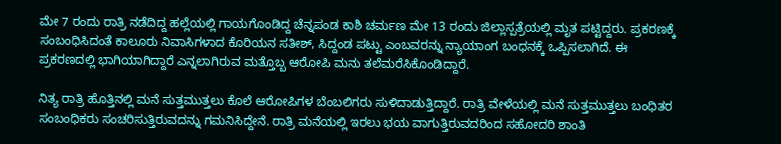ಮೇ 7 ರಂದು ರಾತ್ರಿ ನಡೆದಿದ್ದ ಹಲ್ಲೆಯಲ್ಲಿ ಗಾಯಗೊಂಡಿದ್ದ ಚೆನ್ನಪಂಡ ಕಾಶಿ ಚರ್ಮಣ ಮೇ 13 ರಂದು ಜಿಲ್ಲಾಸ್ಪತ್ರೆಯಲ್ಲಿ ಮೃತ ಪಟ್ಟಿದ್ದರು. ಪ್ರಕರಣಕ್ಕೆ ಸಂಬಂಧಿಸಿದಂತೆ ಕಾಲೂರು ನಿವಾಸಿಗಳಾದ ಕೊರಿಯನ ಸತೀಶ್, ಸಿದ್ದಂಡ ಪಟ್ಟು ಎಂಬವರನ್ನು ನ್ಯಾಯಾಂಗ ಬಂಧನಕ್ಕೆ ಒಪ್ಪಿಸಲಾಗಿದೆ. ಈ ಪ್ರಕರಣದಲ್ಲಿ ಭಾಗಿಯಾಗಿದ್ದಾರೆ ಎನ್ನಲಾಗಿರುವ ಮತ್ತೊಬ್ಬ ಆರೋಪಿ ಮನು ತಲೆಮರೆಸಿಕೊಂಡಿದ್ದಾರೆ.

ನಿತ್ಯ ರಾತ್ರಿ ಹೊತ್ತಿನಲ್ಲಿ ಮನೆ ಸುತ್ತಮುತ್ತಲು ಕೊಲೆ ಆರೋಪಿಗಳ ಬೆಂಬಲಿಗರು ಸುಳಿದಾಡುತ್ತಿದ್ದಾರೆ. ರಾತ್ರಿ ವೇಳೆಯಲ್ಲಿ ಮನೆ ಸುತ್ತಮುತ್ತಲು ಬಂಧಿತರ ಸಂಬಂಧಿಕರು ಸಂಚರಿಸುತ್ತಿರುವದನ್ನು ಗಮನಿಸಿದ್ದೇನೆ. ರಾತ್ರಿ ಮನೆಯಲ್ಲಿ ಇರಲು ಭಯ ವಾಗುತ್ತಿರುವದರಿಂದ ಸಹೋದರಿ ಶಾಂತಿ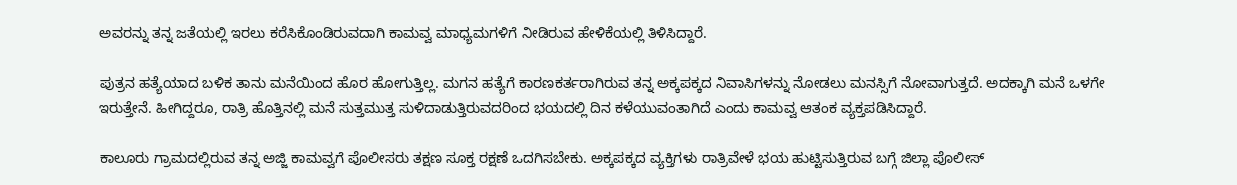ಅವರನ್ನು ತನ್ನ ಜತೆಯಲ್ಲಿ ಇರಲು ಕರೆಸಿಕೊಂಡಿರುವದಾಗಿ ಕಾಮವ್ವ ಮಾಧ್ಯಮಗಳಿಗೆ ನೀಡಿರುವ ಹೇಳಿಕೆಯಲ್ಲಿ ತಿಳಿಸಿದ್ದಾರೆ.

ಪುತ್ರನ ಹತ್ಯೆಯಾದ ಬಳಿಕ ತಾನು ಮನೆಯಿಂದ ಹೊರ ಹೋಗುತ್ತಿಲ್ಲ. ಮಗನ ಹತ್ಯೆಗೆ ಕಾರಣಕರ್ತರಾಗಿರುವ ತನ್ನ ಅಕ್ಕಪಕ್ಕದ ನಿವಾಸಿಗಳನ್ನು ನೋಡಲು ಮನಸ್ಸಿಗೆ ನೋವಾಗುತ್ತದೆ. ಅದಕ್ಕಾಗಿ ಮನೆ ಒಳಗೇ ಇರುತ್ತೇನೆ. ಹೀಗಿದ್ದರೂ, ರಾತ್ರಿ ಹೊತ್ತಿನಲ್ಲಿ ಮನೆ ಸುತ್ತಮುತ್ತ ಸುಳಿದಾಡುತ್ತಿರುವದರಿಂದ ಭಯದಲ್ಲಿ ದಿನ ಕಳೆಯುವಂತಾಗಿದೆ ಎಂದು ಕಾಮವ್ವ ಆತಂಕ ವ್ಯಕ್ತಪಡಿಸಿದ್ದಾರೆ.

ಕಾಲೂರು ಗ್ರಾಮದಲ್ಲಿರುವ ತನ್ನ ಅಜ್ಜಿ ಕಾಮವ್ವಗೆ ಪೊಲೀಸರು ತಕ್ಷಣ ಸೂಕ್ತ ರಕ್ಷಣೆ ಒದಗಿಸಬೇಕು. ಅಕ್ಕಪಕ್ಕದ ವ್ಯಕ್ತಿಗಳು ರಾತ್ರಿವೇಳೆ ಭಯ ಹುಟ್ಟಿಸುತ್ತಿರುವ ಬಗ್ಗೆ ಜಿಲ್ಲಾ ಪೊಲೀಸ್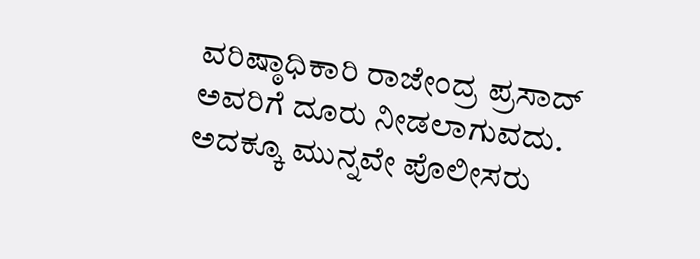ವರಿಷ್ಠಾಧಿಕಾರಿ ರಾಜೇಂದ್ರ ಪ್ರಸಾದ್ ಅವರಿಗೆ ದೂರು ನೀಡಲಾಗುವದು. ಅದಕ್ಕೂ ಮುನ್ನವೇ ಪೊಲೀಸರು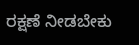ರಕ್ಷಣೆ ನೀಡಬೇಕು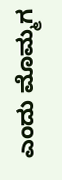ಎಂದು ಮೊಮ್ಮಗ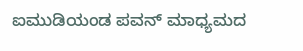ಐಮುಡಿಯಂಡ ಪವನ್ ಮಾಧ್ಯಮದ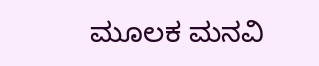ಮೂಲಕ ಮನವಿ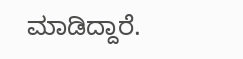ಮಾಡಿದ್ದಾರೆ.